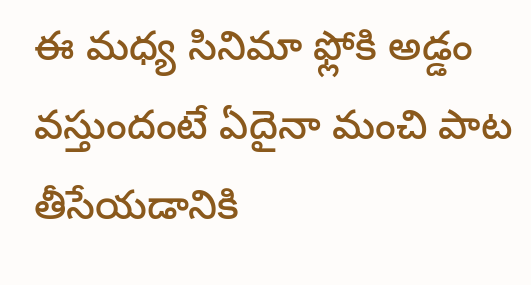ఈ మధ్య సినిమా ఫ్లోకి అడ్డం వస్తుందంటే ఏదైనా మంచి పాట తీసేయడానికి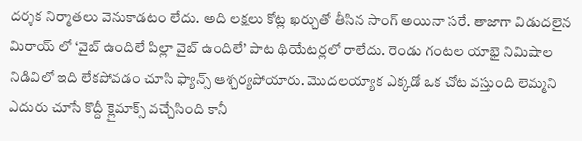దర్శక నిర్మాతలు వెనుకాడటం లేదు. అది లక్షలు కోట్ల ఖర్చుతో తీసిన సాంగ్ అయినా సరే. తాజాగా విడుదలైన మిరాయ్ లో ‘వైబ్ ఉందిలే పిల్లా వైబ్ ఉందిలే’ పాట థియేటర్లలో రాలేదు. రెండు గంటల యాభై నిమిషాల నిడివిలో ఇది లేకపోవడం చూసి ఫ్యాన్స్ ఆశ్చర్యపోయారు. మొదలయ్యాక ఎక్కడో ఒక చోట వస్తుంది లెమ్మని ఎదురు చూసే కొద్దీ క్లైమాక్స్ వచ్చేసింది కానీ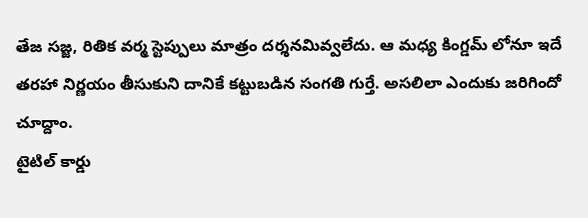తేజ సజ్జ, రితిక వర్మ స్టెప్పులు మాత్రం దర్శనమివ్వలేదు. ఆ మధ్య కింగ్డమ్ లోనూ ఇదే తరహా నిర్ణయం తీసుకుని దానికే కట్టుబడిన సంగతి గుర్తే. అసలిలా ఎందుకు జరిగిందో చూద్దాం.
టైటిల్ కార్డు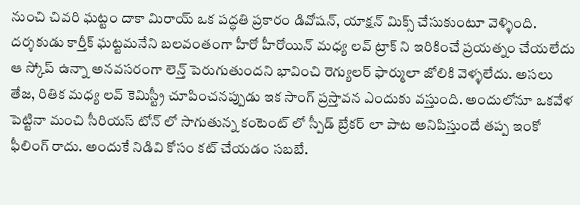నుంచి చివరి ఘట్టం దాకా మిరాయ్ ఒక పద్ధతి ప్రకారం డివోషన్, యాక్షన్ మిక్స్ చేసుకుంటూ వెళ్ళింది. దర్శకుడు కార్తీక్ ఘట్టమనేని బలవంతంగా హీరో హీరోయిన్ మధ్య లవ్ ట్రాక్ ని ఇరికించే ప్రయత్నం చేయలేదు ఆ స్కోప్ ఉన్నా అనవసరంగా లెన్త్ పెరుగుతుందని భావించి రెగ్యులర్ ఫార్ములా జోలికి వెళ్ళలేదు. అసలు తేజ, రితిక మధ్య లవ్ కెమిస్ట్రీ చూపించనప్పుడు ఇక సాంగ్ ప్రస్తావన ఎందుకు వస్తుంది. అందులోనూ ఒకవేళ పెట్టినా మంచి సీరియస్ టోన్ లో సాగుతున్న కంటెంట్ లో స్పీడ్ బ్రేకర్ లా పాట అనిపిస్తుందే తప్ప ఇంకో ఫీలింగ్ రాదు. అందుకే నిడివి కోసం కట్ చేయడం సబబే.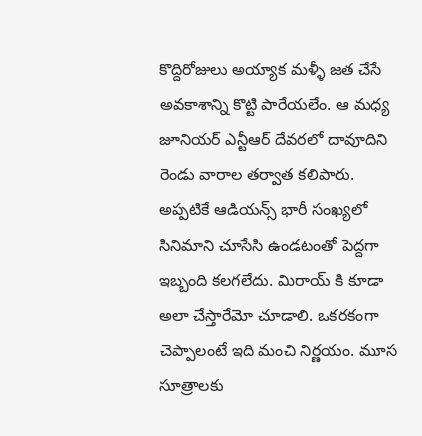కొద్దిరోజులు అయ్యాక మళ్ళీ జత చేసే అవకాశాన్ని కొట్టి పారేయలేం. ఆ మధ్య జూనియర్ ఎన్టీఆర్ దేవరలో దావూదిని రెండు వారాల తర్వాత కలిపారు. అప్పటికే ఆడియన్స్ భారీ సంఖ్యలో సినిమాని చూసేసి ఉండటంతో పెద్దగా ఇబ్బంది కలగలేదు. మిరాయ్ కి కూడా అలా చేస్తారేమో చూడాలి. ఒకరకంగా చెప్పాలంటే ఇది మంచి నిర్ణయం. మూస సూత్రాలకు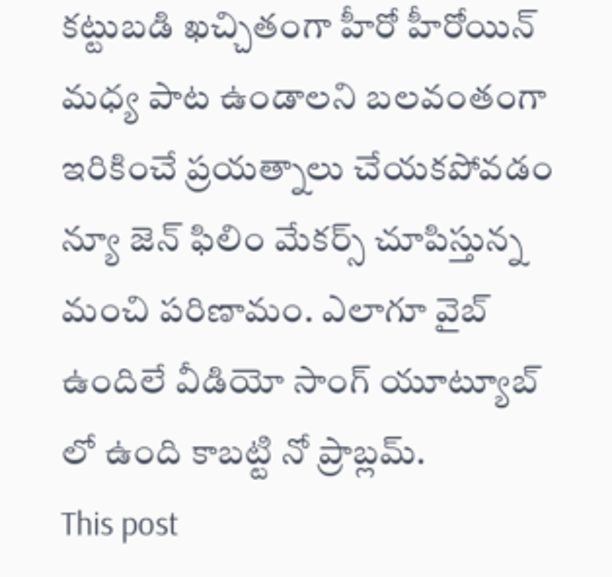కట్టుబడి ఖచ్చితంగా హీరో హీరోయిన్ మధ్య పాట ఉండాలని బలవంతంగా ఇరికించే ప్రయత్నాలు చేయకపోవడం న్యూ జెన్ ఫిలిం మేకర్స్ చూపిస్తున్న మంచి పరిణామం. ఎలాగూ వైబ్ ఉందిలే వీడియో సాంగ్ యూట్యూబ్ లో ఉంది కాబట్టి నో ప్రాబ్లమ్.
This post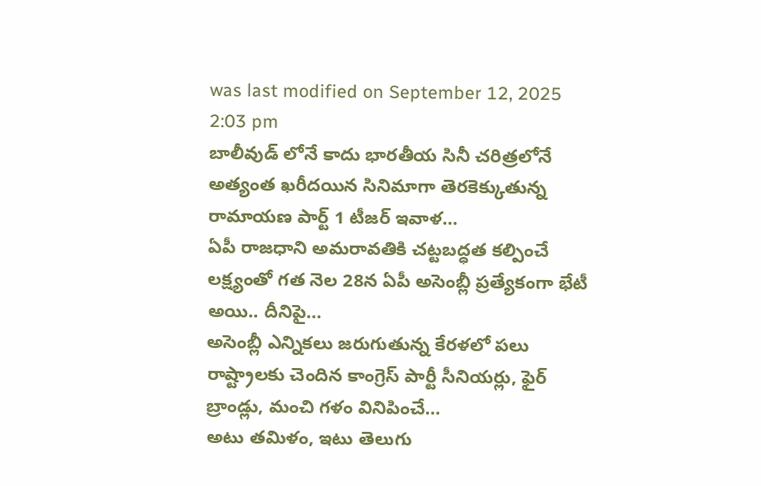was last modified on September 12, 2025 2:03 pm
బాలీవుడ్ లోనే కాదు భారతీయ సినీ చరిత్రలోనే అత్యంత ఖరీదయిన సినిమాగా తెరకెక్కుతున్న రామాయణ పార్ట్ 1 టీజర్ ఇవాళ…
ఏపీ రాజధాని అమరావతికి చట్టబద్ధత కల్పించే లక్ష్యంతో గత నెల 28న ఏపీ అసెంబ్లీ ప్రత్యేకంగా భేటీ అయి.. దీనిపై…
అసెంబ్లీ ఎన్నికలు జరుగుతున్న కేరళలో పలు రాష్ట్రాలకు చెందిన కాంగ్రెస్ పార్టీ సీనియర్లు, ఫైర్ బ్రాండ్లు, మంచి గళం వినిపించే…
అటు తమిళం, ఇటు తెలుగు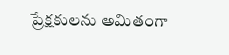ప్రేక్షకులను అమితంగా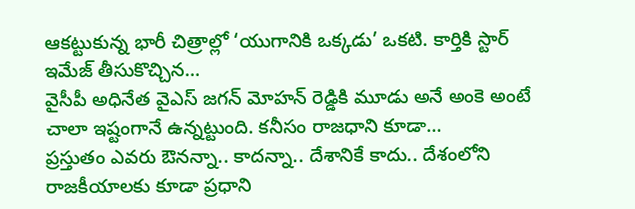ఆకట్టుకున్న భారీ చిత్రాల్లో ‘యుగానికి ఒక్కడు’ ఒకటి. కార్తికి స్టార్ ఇమేజ్ తీసుకొచ్చిన…
వైసీపీ అధినేత వైఎస్ జగన్ మోహన్ రెడ్డికి మూడు అనే అంకె అంటే చాలా ఇష్టంగానే ఉన్నట్టుంది. కనీసం రాజధాని కూడా…
ప్రస్తుతం ఎవరు ఔనన్నా.. కాదన్నా.. దేశానికే కాదు.. దేశంలోని రాజకీయాలకు కూడా ప్రధాని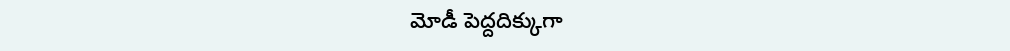మోడీ పెద్దదిక్కుగా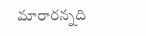మారారన్నది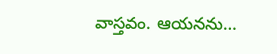వాస్తవం. ఆయనను…